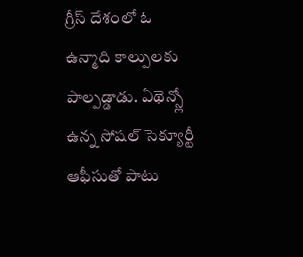గ్రీస్ దేశంలో ఓ ఉన్మాది కాల్పులకు పాల్పడ్డాడు. ఏథెన్స్లో ఉన్న సోషల్ సెక్యూర్టీ ఆఫీసుతో పాటు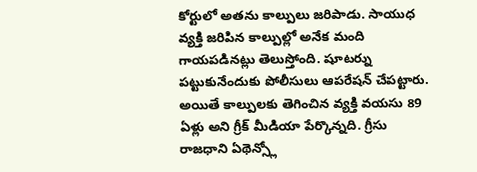కోర్టులో అతను కాల్పులు జరిపాడు. సాయుధ వ్యక్తి జరిపిన కాల్పుల్లో అనేక మంది గాయపడినట్లు తెలుస్తోంది. షూటర్ను పట్టుకునేందుకు పోలీసులు ఆపరేషన్ చేపట్టారు. అయితే కాల్పులకు తెగించిన వ్యక్తి వయసు 89 ఏళ్లు అని గ్రీక్ మీడియా పేర్కొన్నది. గ్రీసు రాజధాని ఏథెన్స్లో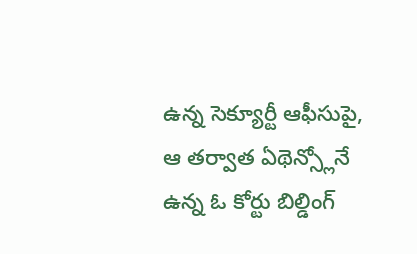ఉన్న సెక్యూర్టీ ఆఫీసుపై, ఆ తర్వాత ఏథెన్స్లోనే ఉన్న ఓ కోర్టు బిల్డింగ్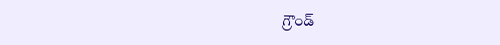గ్రౌండ్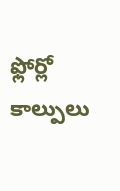ఫ్లోర్లో కాల్పులు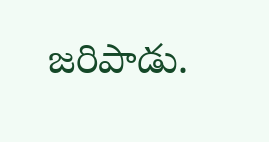జరిపాడు.